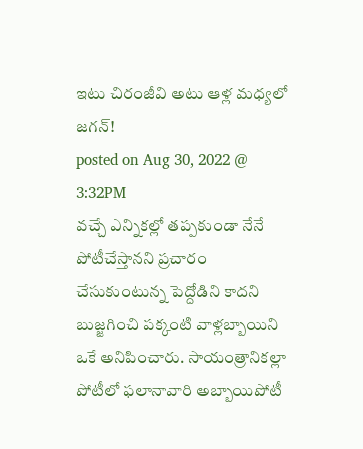ఇటు చిరంజీవి అటు ఆళ్ల మధ్యలో జగన్!
posted on Aug 30, 2022 @ 3:32PM
వచ్చే ఎన్నికల్లో తప్పకుండా నేనే పోటీచేస్తానని ప్రచారం చేసుకుంటున్న పెద్దోడిని కాదని బుజ్జగించి పక్కంటి వాళ్లబ్బాయిని ఒకే అనిపించారు. సాయంత్రానికల్లా పోటీలో ఫలానావారి అబ్బాయిపోటీ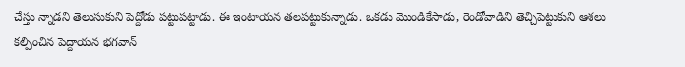చేస్తు న్నాడని తెలుసుకుని పెద్దోడు పట్టుపట్టాడు. ఈ ఇంటాయన తలపట్టుకున్నాడు. ఒకడు మొండికేసాడు, రెండోవాడిని తెచ్చిపెట్టుకుని ఆశలు కల్పించిన పెద్దాయన భగవాన్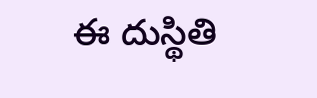ఈ దుస్థితి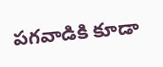పగవాడికి కూడా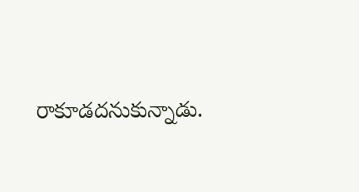రాకూడదనుకున్నాడు.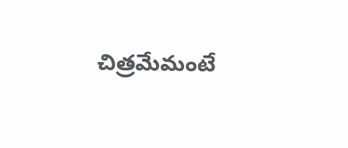చిత్రమేమంటే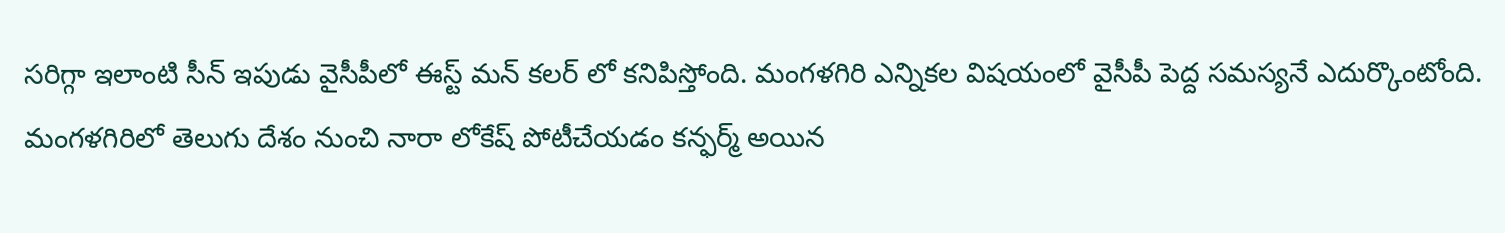సరిగ్గా ఇలాంటి సీన్ ఇపుడు వైసీపీలో ఈస్ట్ మన్ కలర్ లో కనిపిస్తోంది. మంగళగిరి ఎన్నికల విషయంలో వైసీపీ పెద్ద సమస్యనే ఎదుర్కొంటోంది. మంగళగిరిలో తెలుగు దేశం నుంచి నారా లోకేష్ పోటీచేయడం కన్ఫర్మ్ అయిన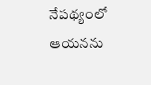నేపథ్యంలో ఆయనను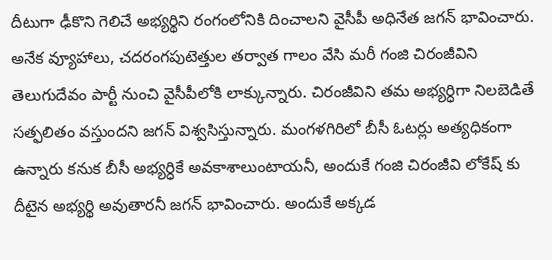దీటుగా ఢీకొని గెలిచే అభ్యర్థిని రంగంలోనికి దించాలని వైసీపీ అధినేత జగన్ భావించారు. అనేక వ్యూహాలు, చదరంగపుటెత్తుల తర్వాత గాలం వేసి మరీ గంజి చిరంజీవిని తెలుగుదేవం పార్టీ నుంచి వైసీపీలోకి లాక్కున్నారు. చిరంజీవిని తమ అభ్యర్ధిగా నిలబెడితే సత్ఫలితం వస్తుందని జగన్ విశ్వసిస్తున్నారు. మంగళగిరిలో బీసీ ఓటర్లు అత్యధికంగా ఉన్నారు కనుక బీసీ అభ్యర్ధికే అవకాశాలుంటాయనీ, అందుకే గంజి చిరంజీవి లోకేష్ కు దీటైన అభ్యర్థి అవుతారనీ జగన్ భావించారు. అందుకే అక్కడ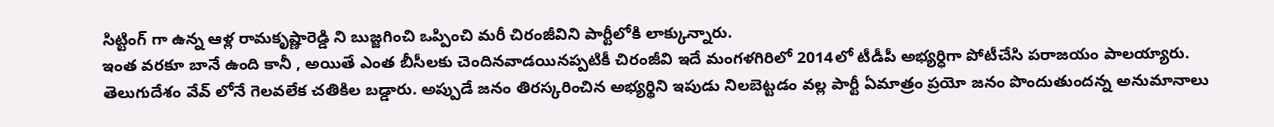సిట్టింగ్ గా ఉన్న ఆళ్ల రామకృష్ణారెడ్డి ని బుజ్జగించి ఒప్పించి మరీ చిరంజీవిని పార్టీలోకి లాక్కున్నారు.
ఇంత వరకూ బానే ఉంది కానీ , అయితే ఎంత బీసీలకు చెందినవాడయినప్పటికీ చిరంజీవి ఇదే మంగళగిరిలో 2014లో టీడీపీ అభ్యర్ధిగా పోటీచేసి పరాజయం పాలయ్యారు. తెలుగుదేశం వేవ్ లోనే గెలవలేక చతికిల బడ్డారు. అప్పుడే జనం తిరస్కరించిన అభ్యర్థిని ఇపుడు నిలబెట్టడం వల్ల పార్టీ ఏమాత్రం ప్రయో జనం పొందుతుందన్న అనుమానాలు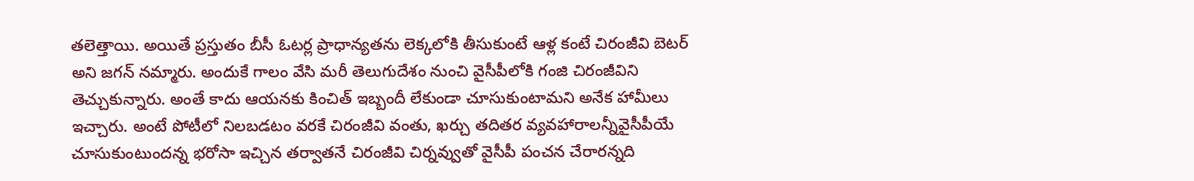తలెత్తాయి. అయితే ప్రస్తుతం బీసీ ఓటర్ల ప్రాధాన్యతను లెక్కలోకి తీసుకుంటే ఆళ్ల కంటే చిరంజీవి బెటర్ అని జగన్ నమ్మారు. అందుకే గాలం వేసి మరీ తెలుగుదేశం నుంచి వైసీపీలోకి గంజి చిరంజీవిని తెచ్చుకున్నారు. అంతే కాదు ఆయనకు కించిత్ ఇబ్బందీ లేకుండా చూసుకుంటామని అనేక హామీలు ఇచ్చారు. అంటే పోటీలో నిలబడటం వరకే చిరంజీవి వంతు, ఖర్చు తదితర వ్యవహారాలన్నీవైసీపీయే చూసుకుంటుందన్న భరోసా ఇచ్చిన తర్వాతనే చిరంజీవి చిర్నవ్వుతో వైసీపీ పంచన చేరారన్నది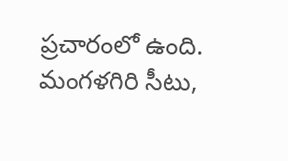ప్రచారంలో ఉంది.
మంగళగిరి సీటు,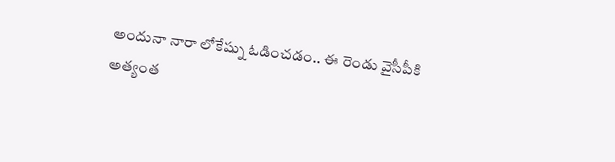అందునా నారా లోకేష్ను ఓడించడం.. ఈ రెండు వైసీపీకి అత్యంత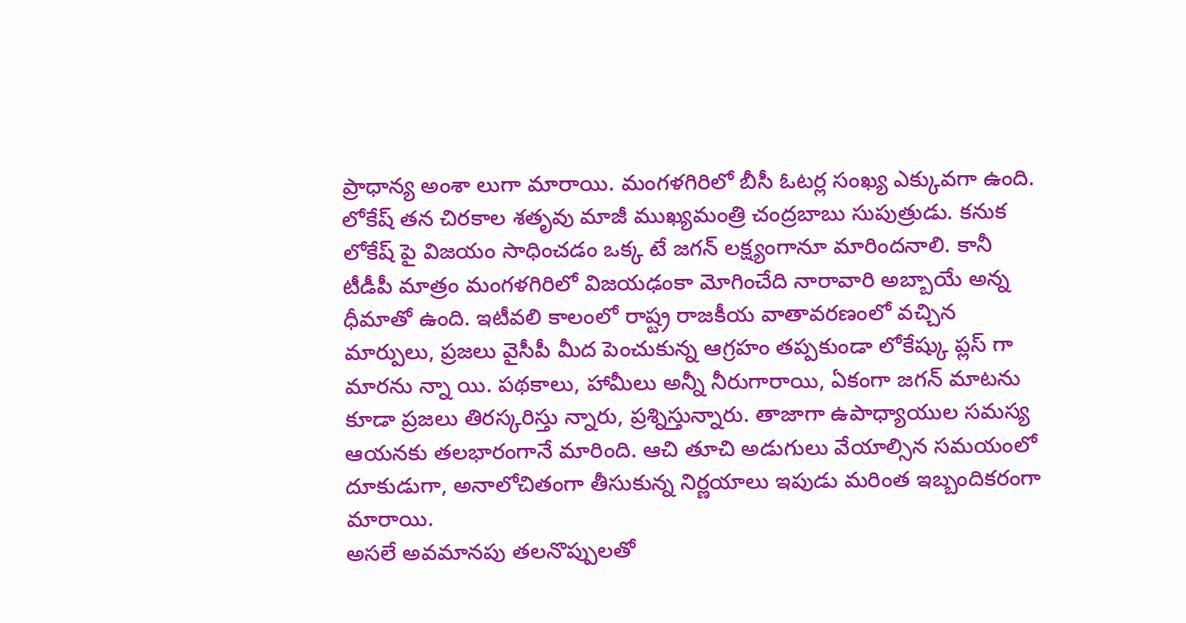ప్రాధాన్య అంశా లుగా మారాయి. మంగళగిరిలో బీసీ ఓటర్ల సంఖ్య ఎక్కువగా ఉంది. లోకేష్ తన చిరకాల శతృవు మాజీ ముఖ్యమంత్రి చంద్రబాబు సుపుత్రుడు. కనుక లోకేష్ పై విజయం సాధించడం ఒక్క టే జగన్ లక్ష్యంగానూ మారిందనాలి. కానీ టీడీపీ మాత్రం మంగళగిరిలో విజయఢంకా మోగించేది నారావారి అబ్బాయే అన్న ధీమాతో ఉంది. ఇటీవలి కాలంలో రాష్ట్ర రాజకీయ వాతావరణంలో వచ్చిన మార్పులు, ప్రజలు వైసీపీ మీద పెంచుకున్న ఆగ్రహం తప్పకుండా లోకేష్కు ప్లస్ గా మారను న్నా యి. పథకాలు, హామీలు అన్నీ నీరుగారాయి, ఏకంగా జగన్ మాటను కూడా ప్రజలు తిరస్కరిస్తు న్నారు, ప్రశ్నిస్తున్నారు. తాజాగా ఉపాధ్యాయుల సమస్య ఆయనకు తలభారంగానే మారింది. ఆచి తూచి అడుగులు వేయాల్సిన సమయంలో దూకుడుగా, అనాలోచితంగా తీసుకున్న నిర్ణయాలు ఇపుడు మరింత ఇబ్బందికరంగా మారాయి.
అసలే అవమానపు తలనొప్పులతో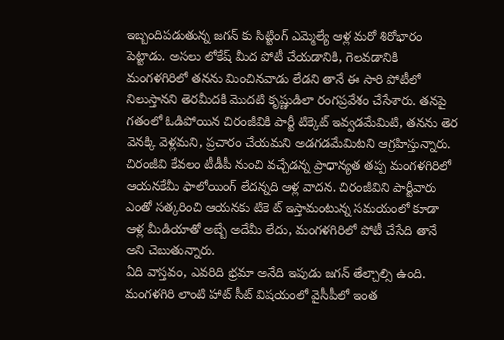ఇబ్బందిపడుతున్న జగన్ కు సిట్టింగ్ ఎమ్మెల్యే ఆళ్ల మరో శిరోభారం పెట్టాడు. అసలు లోకేష్ మీద పోటీ చేయడానికి, గెలవడానికి మంగళగిరిలో తనను మించినవాడు లేడని తానే ఈ సారి పోటీలో నిలుస్తానని తెరమీదకి మొదటి కృష్ణుడిలా రంగప్రవేశం చేసేశారు. తనపై గతంలో ఓడిపోయిన చిరంజీవికి పార్టీ టిక్కెట్ ఇవ్వడమేమిటి, తనను తెర వెనక్కి వెళ్లమని, ప్రచారం చేయమని అడగడమేమిటని ఆగ్రహిస్తున్నారు. చిరంజీవి కేవలం టీడీపీ నుంచి వచ్చేడన్న ప్రాధాన్యత తప్ప మంగళగిరిలో ఆయనకేమీ ఫాలోయింగ్ లేదన్నది ఆళ్ల వాదన. చిరంజీవిని పార్టీవారు ఎంతో సత్కరించి ఆయనకు టికె ట్ ఇస్తామంటున్న సమయంలో కూడా ఆళ్ల మీడియాతో అబ్బే అదేమీ లేదు, మంగళగిరిలో పోటీ చేసేది తానే అని చెబుతున్నారు.
ఏది వాస్తవం, ఎవరిది భ్రమా అనేది ఇపుడు జగన్ తేల్చాల్సి ఉంది. మంగళగిరి లాంటి హాట్ సీట్ విషయంలో వైసీపీలో ఇంత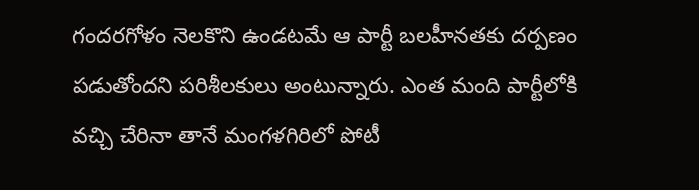గందరగోళం నెలకొని ఉండటమే ఆ పార్టీ బలహీనతకు దర్పణం పడుతోందని పరిశీలకులు అంటున్నారు. ఎంత మంది పార్టీలోకి వచ్చి చేరినా తానే మంగళగిరిలో పోటీ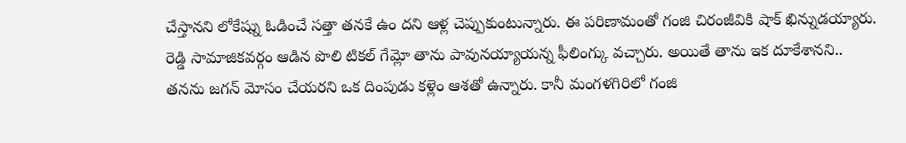చేస్తానని లోకేష్ను ఓడించే సత్తా తనకే ఉం దని ఆళ్ల చెప్పుకుంటున్నారు. ఈ పరిణామంతో గంజి చిరంజీవికి షాక్ ఖిన్నుడయ్యారు. రెడ్డి సామాజికవర్గం ఆడిన పొలి టికల్ గేమ్లో తాను పావునయ్యాయన్న ఫీలింగ్కు వచ్చారు. అయితే తాను ఇక దూకేశానని.. తనను జగన్ మోసం చేయరని ఒక దింపుడు కళ్లెం ఆశతో ఉన్నారు. కానీ మంగళగిరిలో గంజి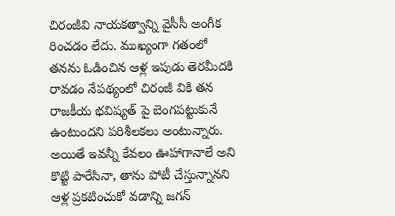చిరంజీవి నాయకత్వాన్ని వైసీసీ అంగీక రించడం లేదు. ముఖ్యంగా గతంలో తనను ఓడించిన ఆళ్ల ఇపుడు తెరమీదకి రావడం నేపథ్యంలో చిరంజీ వికి తన రాజకీయ భవిష్యత్ పై బెంగపట్టుకునే ఉంటుందని పరిశీలకలు అంటున్నారు.
అయితే ఇవన్నీ కేవలం ఊహాగానాలే అని కొట్టి పారేసినా, తాను పోటీ చేస్తున్నానని ఆళ్ల ప్రకటించుకో వడాన్ని జగన్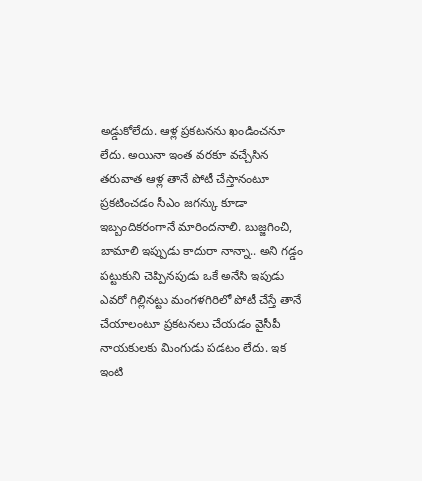అడ్డుకోలేదు. ఆళ్ల ప్రకటనను ఖండించనూ లేదు. అయినా ఇంత వరకూ వచ్చేసిన తరువాత ఆళ్ల తానే పోటీ చేస్తానంటూ ప్రకటించడం సీఎం జగన్కు కూడా ఇబ్బందికరంగానే మారిందనాలి. బుజ్జగించి, బామాలి ఇప్పుడు కాదురా నాన్నా.. అని గడ్డం పట్టుకుని చెప్పినపుడు ఒకే అనేసి ఇపుడు ఎవరో గిల్లినట్టు మంగళగిరిలో పోటీ చేస్తే తానే చేయాలంటూ ప్రకటనలు చేయడం వైసీపీ నాయకులకు మింగుడు పడటం లేదు. ఇక ఇంటి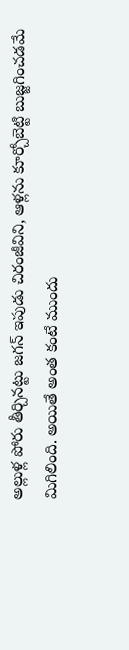అల్లుళ్ల పోరు తీర్చినట్టు జగన్ ఇపుడు చిరంజీవిని, ఆళ్లను కూర్చోబెట్టి బుజ్జగించడమే మిగిలింది. అయితే అంత కంటే ముందు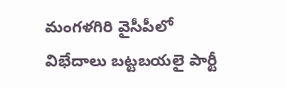మంగళగిరి వైసీపీలో విభేదాలు బట్టబయలై పార్టీ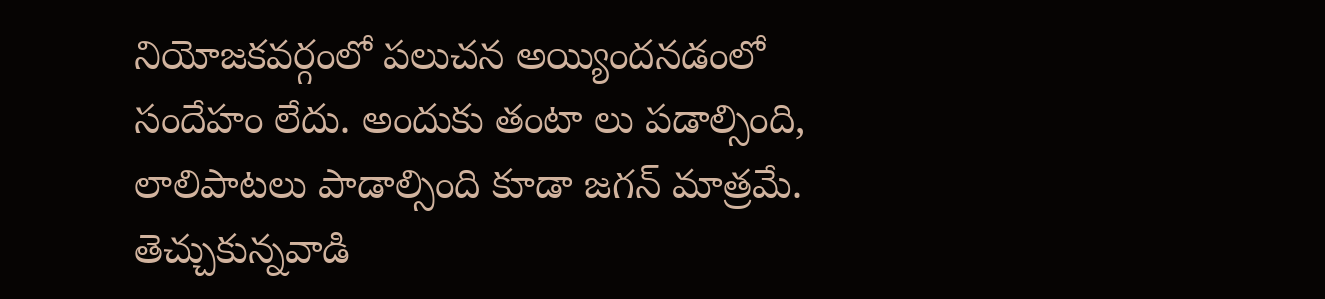నియోజకవర్గంలో పలుచన అయ్యిందనడంలో సందేహం లేదు. అందుకు తంటా లు పడాల్సింది, లాలిపాటలు పాడాల్సింది కూడా జగన్ మాత్రమే. తెచ్చుకున్నవాడి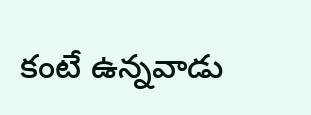కంటే ఉన్నవాడు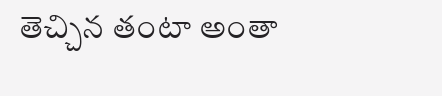తెచ్చిన తంటా అంతా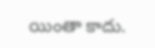యింతా కాదు.